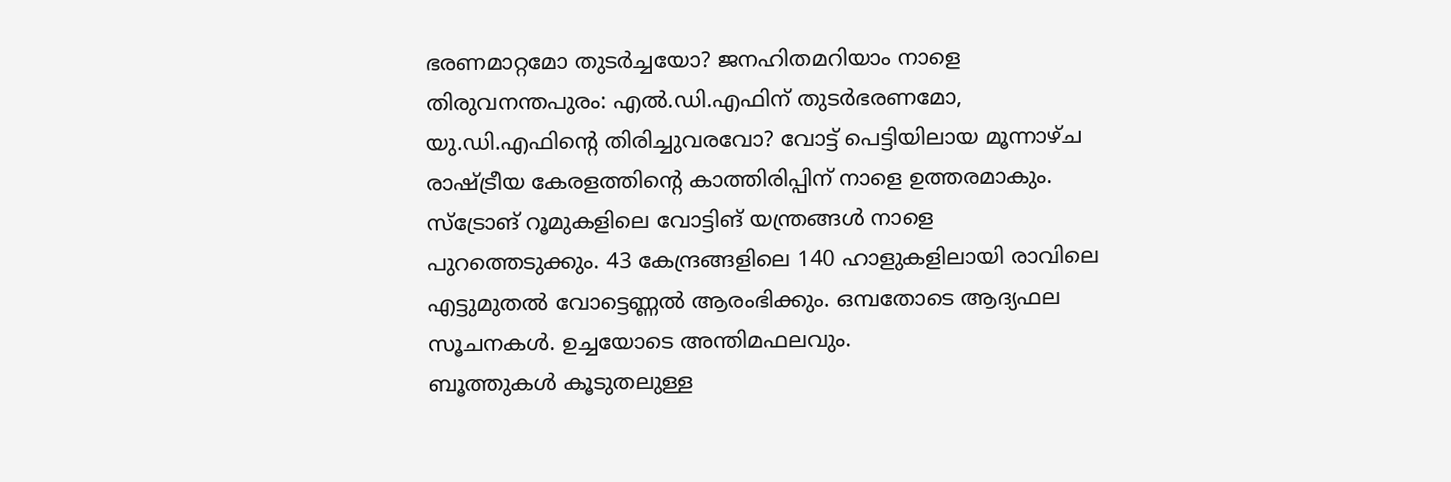ഭരണമാറ്റമോ തുടർച്ചയോ? ജനഹിതമറിയാം നാളെ
തിരുവനന്തപുരം: എൽ.ഡി.എഫിന് തുടർഭരണമോ, യു.ഡി.എഫിന്റെ തിരിച്ചുവരവോ? വോട്ട് പെട്ടിയിലായ മൂന്നാഴ്ച രാഷ്ട്രീയ കേരളത്തിന്റെ കാത്തിരിപ്പിന് നാളെ ഉത്തരമാകും.
സ്ട്രോങ് റൂമുകളിലെ വോട്ടിങ് യന്ത്രങ്ങൾ നാളെ പുറത്തെടുക്കും. 43 കേന്ദ്രങ്ങളിലെ 140 ഹാളുകളിലായി രാവിലെ എട്ടുമുതൽ വോട്ടെണ്ണൽ ആരംഭിക്കും. ഒമ്പതോടെ ആദ്യഫല സൂചനകൾ. ഉച്ചയോടെ അന്തിമഫലവും.
ബൂത്തുകൾ കൂടുതലുള്ള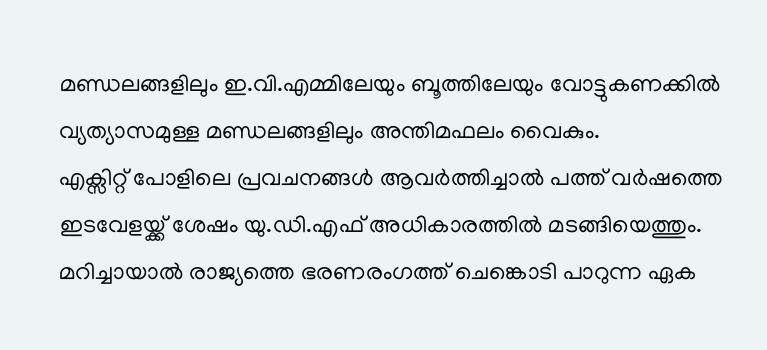മണ്ഡലങ്ങളിലും ഇ.വി.എമ്മിലേയും ബൂത്തിലേയും വോട്ടുകണക്കിൽ വ്യത്യാസമുള്ള മണ്ഡലങ്ങളിലും അന്തിമഫലം വൈകും.
എക്സിറ്റ് പോളിലെ പ്രവചനങ്ങൾ ആവർത്തിച്ചാൽ പത്ത് വർഷത്തെ ഇടവേളയ്ക്ക് ശേഷം യു.ഡി.എഫ് അധികാരത്തിൽ മടങ്ങിയെത്തും.
മറിച്ചായാൽ രാജ്യത്തെ ഭരണരംഗത്ത് ചെങ്കൊടി പാറുന്ന ഏക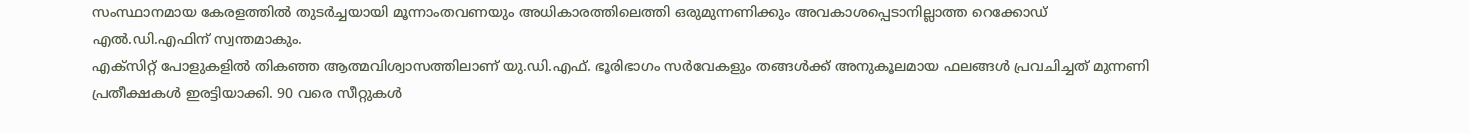സംസ്ഥാനമായ കേരളത്തിൽ തുടർച്ചയായി മൂന്നാംതവണയും അധികാരത്തിലെത്തി ഒരുമുന്നണിക്കും അവകാശപ്പെടാനില്ലാത്ത റെക്കോഡ് എൽ.ഡി.എഫിന് സ്വന്തമാകും.
എക്സിറ്റ് പോളുകളിൽ തികഞ്ഞ ആത്മവിശ്വാസത്തിലാണ് യു.ഡി.എഫ്. ഭൂരിഭാഗം സർവേകളും തങ്ങൾക്ക് അനുകൂലമായ ഫലങ്ങൾ പ്രവചിച്ചത് മുന്നണി പ്രതീക്ഷകൾ ഇരട്ടിയാക്കി. 90 വരെ സീറ്റുകൾ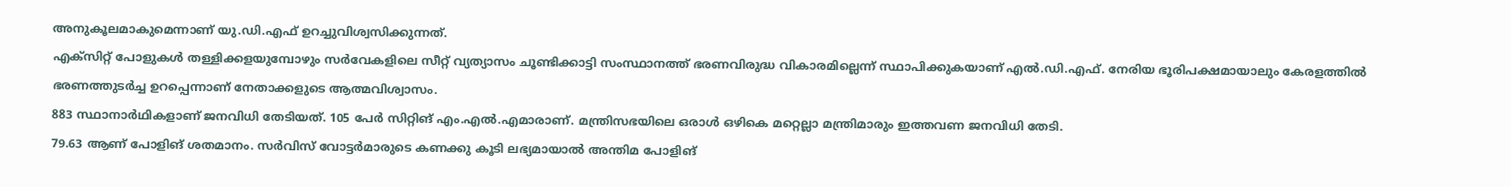അനുകൂലമാകുമെന്നാണ് യു.ഡി.എഫ് ഉറച്ചുവിശ്വസിക്കുന്നത്.
എക്സിറ്റ് പോളുകൾ തള്ളിക്കളയുമ്പോഴും സർവേകളിലെ സീറ്റ് വ്യത്യാസം ചൂണ്ടിക്കാട്ടി സംസ്ഥാനത്ത് ഭരണവിരുദ്ധ വികാരമില്ലെന്ന് സ്ഥാപിക്കുകയാണ് എൽ.ഡി.എഫ്. നേരിയ ഭൂരിപക്ഷമായാലും കേരളത്തിൽ ഭരണത്തുടർച്ച ഉറപ്പെന്നാണ് നേതാക്കളുടെ ആത്മവിശ്വാസം.
883 സ്ഥാനാർഥികളാണ് ജനവിധി തേടിയത്. 105 പേർ സിറ്റിങ് എം.എൽ.എമാരാണ്. മന്ത്രിസഭയിലെ ഒരാൾ ഒഴികെ മറ്റെല്ലാ മന്ത്രിമാരും ഇത്തവണ ജനവിധി തേടി.
79.63 ആണ് പോളിങ് ശതമാനം. സർവിസ് വോട്ടർമാരുടെ കണക്കു കൂടി ലഭ്യമായാൽ അന്തിമ പോളിങ്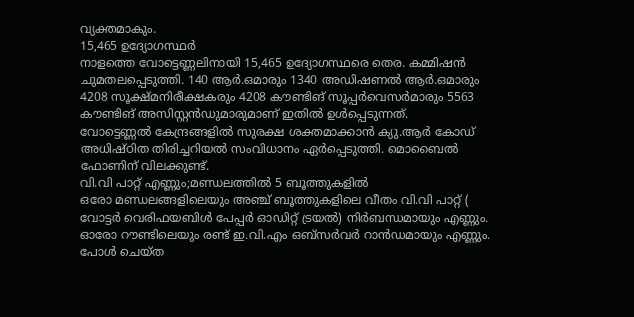വ്യക്തമാകും.
15,465 ഉദ്യോഗസ്ഥർ
നാളത്തെ വോട്ടെണ്ണലിനായി 15,465 ഉദ്യോഗസ്ഥരെ തെര. കമ്മിഷൻ ചുമതലപ്പെടുത്തി. 140 ആർ.ഒമാരും 1340 അഡിഷണൽ ആർ.ഒമാരും 4208 സൂക്ഷ്മനിരീക്ഷകരും 4208 കൗണ്ടിങ് സൂപ്പർവെസർമാരും 5563 കൗണ്ടിങ് അസിസ്റ്റൻഡുമാരുമാണ് ഇതിൽ ഉൾപ്പെടുന്നത്.
വോട്ടെണ്ണൽ കേന്ദ്രങ്ങളിൽ സുരക്ഷ ശക്തമാക്കാൻ ക്യു.ആർ കോഡ് അധിഷ്ഠിത തിരിച്ചറിയൽ സംവിധാനം ഏർപ്പെടുത്തി. മൊബൈൽ ഫോണിന് വിലക്കുണ്ട്.
വി.വി പാറ്റ് എണ്ണും;മണ്ഡലത്തിൽ 5 ബൂത്തുകളിൽ
ഒരോ മണ്ഡലങ്ങളിലെയും അഞ്ച് ബൂത്തുകളിലെ വീതം വി.വി പാറ്റ് ( വോട്ടർ വെരിഫയബിൾ പേപ്പർ ഓഡിറ്റ് ട്രയൽ) നിർബന്ധമായും എണ്ണും.
ഓരോ റൗണ്ടിലെയും രണ്ട് ഇ.വി.എം ഒബ്സർവർ റാൻഡമായും എണ്ണും. പോൾ ചെയ്ത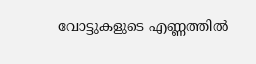വോട്ടുകളുടെ എണ്ണത്തിൽ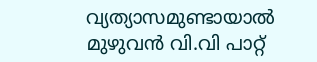വ്യത്യാസമുണ്ടായാൽ മുഴുവൻ വി.വി പാറ്റ്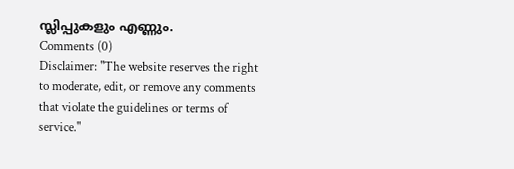സ്ലിപ്പുകളും എണ്ണും.
Comments (0)
Disclaimer: "The website reserves the right to moderate, edit, or remove any comments that violate the guidelines or terms of service."